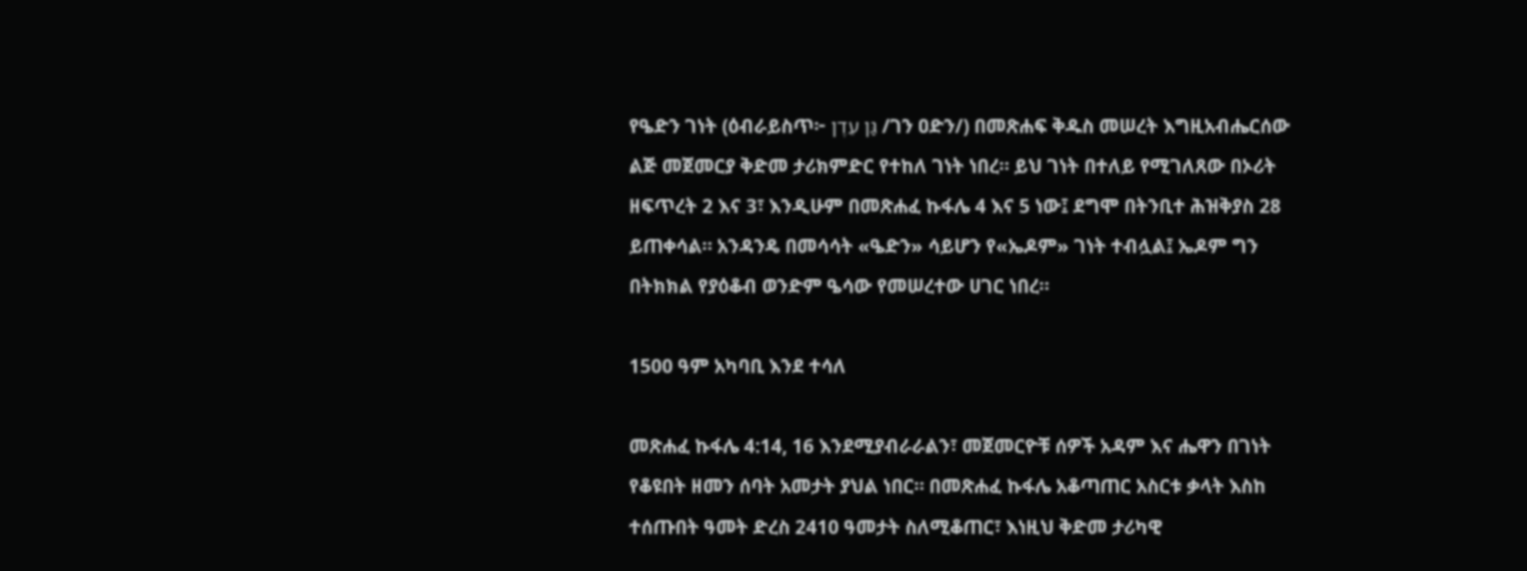የዔድን ገነት (ዕብራይስጥ፦ גַּן עֵדֶן /ገን ዐድን/) በመጽሐፍ ቅዱስ መሠረት እግዚአብሔርሰው ልጅ መጀመርያ ቅድመ ታሪክምድር የተከለ ገነት ነበረ። ይህ ገነት በተለይ የሚገለጸው በኦሪት ዘፍጥረት 2 እና 3፣ እንዲሁም በመጽሐፈ ኩፋሌ 4 እና 5 ነው፤ ደግሞ በትንቢተ ሕዝቅያስ 28 ይጠቀሳል። አንዳንዴ በመሳሳት «ዔድን» ሳይሆን የ«ኤዶም» ገነት ተብሏል፤ ኤዶም ግን በትክክል የያዕቆብ ወንድም ዔሳው የመሠረተው ሀገር ነበረ።

1500 ዓም አካባቢ እንደ ተሳለ

መጽሐፈ ኩፋሌ 4:14, 16 እንደሚያብራራልን፣ መጀመርዮቹ ሰዎች አዳም እና ሔዋን በገነት የቆዩበት ዘመን ሰባት አመታት ያህል ነበር። በመጽሐፈ ኩፋሌ አቆጣጠር አስርቱ ቃላት እስከ ተሰጡበት ዓመት ድረስ 2410 ዓመታት ስለሚቆጠር፣ እነዚህ ቅድመ ታሪካዊ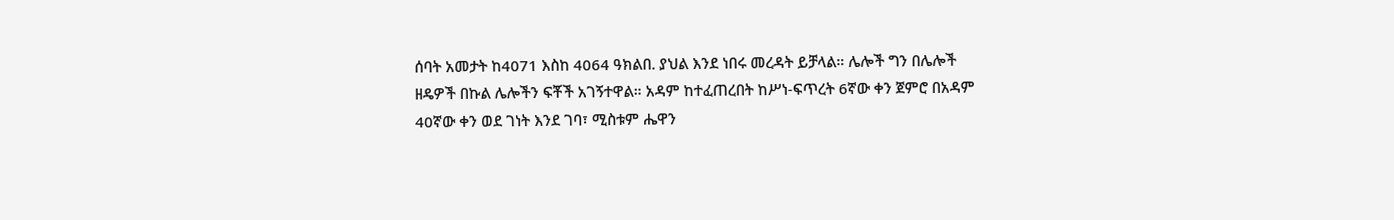ሰባት አመታት ከ4071 እስከ 4064 ዓክልበ. ያህል እንደ ነበሩ መረዳት ይቻላል። ሌሎች ግን በሌሎች ዘዴዎች በኩል ሌሎችን ፍቾች አገኝተዋል። አዳም ከተፈጠረበት ከሥነ-ፍጥረት 6ኛው ቀን ጀምሮ በአዳም 40ኛው ቀን ወደ ገነት እንደ ገባ፣ ሚስቱም ሔዋን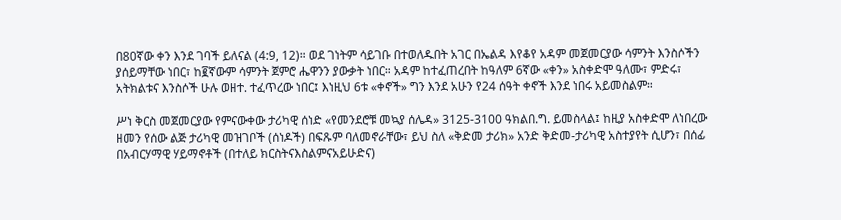በ80ኛው ቀን እንደ ገባች ይለናል (4:9, 12)። ወደ ገነትም ሳይገቡ በተወለዱበት አገር በኤልዳ እየቆየ አዳም መጀመርያው ሳምንት እንስሶችን ያሰይማቸው ነበር፣ ከ፪ኛውም ሳምንት ጀምሮ ሔዋንን ያውቃት ነበር። አዳም ከተፈጠረበት ከዓለም 6ኛው «ቀን» አስቀድሞ ዓለሙ፣ ምድሩ፣ አትክልቱና እንስሶች ሁሉ ወዘተ. ተፈጥረው ነበር፤ እነዚህ 6ቱ «ቀኖች» ግን እንደ አሁን የ24 ሰዓት ቀኖች እንደ ነበሩ አይመስልም።

ሥነ ቅርስ መጀመርያው የምናውቀው ታሪካዊ ሰነድ «የመንደሮቹ መኳያ ሰሌዳ» 3125-3100 ዓክልበ.ግ. ይመስላል፤ ከዚያ አስቀድሞ ለነበረው ዘመን የሰው ልጅ ታሪካዊ መዝገቦች (ሰነዶች) በፍጹም ባለመኖራቸው፣ ይህ ስለ «ቅድመ ታሪክ» አንድ ቅድመ-ታሪካዊ አስተያየት ሲሆን፣ በሰፊ በአብርሃማዊ ሃይማኖቶች (በተለይ ክርስትናእስልምናአይሁድና)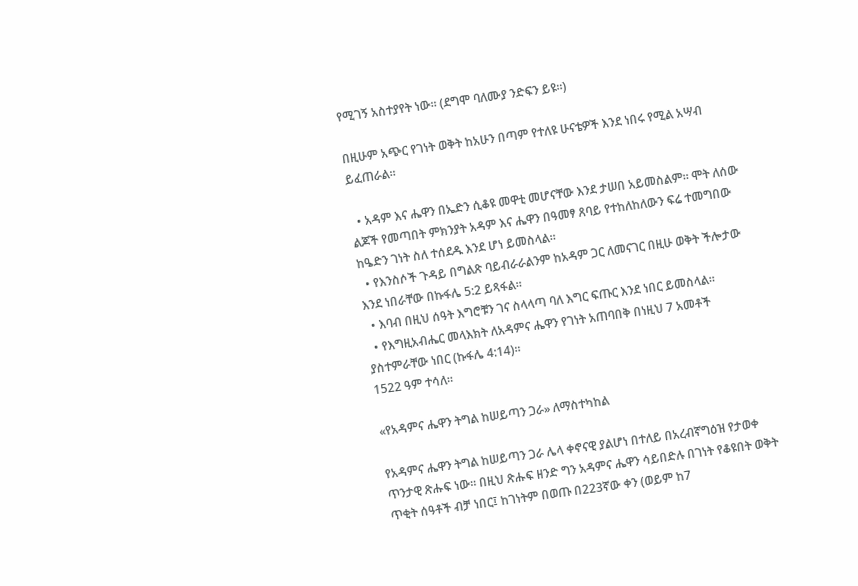የሚገኝ አስተያየት ነው። (ደግሞ ባለሙያ ንድፍን ይዩ።)

በዚሁም አጭር የገነት ወቅት ከአሁን በጣም የተለዩ ሁናቴዎች እንደ ነበሩ የሚል አሣብ ይፈጠራል።

  • አዳም እና ሔዋን በኤድን ሲቆዩ መዋቲ መሆናቸው እንደ ታሠበ አይመስልም። ሞት ለሰው ልጆች የመጣበት ምክንያት አዳም እና ሔዋን በዓመፃ ጸባይ የተከለከለውን ፍሬ ተመግበው ከዔድን ገነት ስለ ተሰደዱ እንደ ሆነ ይመስላል።
  • የእንስሶች ጉዳይ በግልጽ ባይብራራልንም ከአዳም ጋር ለመናገር በዚሁ ወቅት ችሎታው እንደ ነበራቸው በኩፋሌ 5:2 ይጻፋል።
  • እባብ በዚህ ሰዓት እግሮቹን ገና ስላላጣ ባለ እግር ፍጡር እንደ ነበር ይመስላል።
  • የእግዚአብሔር መላእክት ለአዳምና ሔዋን የገነት አጠባበቅ በነዚህ 7 አመቶች ያስተምራቸው ነበር (ኩፋሌ 4:14)።
1522 ዓም ተሳለ።

«የአዳምና ሔዋን ትግል ከሠይጣን ጋራ» ለማስተካከል

የአዳምና ሔዋን ትግል ከሠይጣን ጋራ ሌላ ቀኖናዊ ያልሆነ በተለይ በአረብኛግዕዝ የታወቀ ጥንታዊ ጽሑፍ ነው። በዚህ ጽሑፍ ዘንድ ግን አዳምና ሔዋን ሳይበድሉ በገነት የቆዩበት ወቅት ጥቂት ሰዓቶች ብቻ ነበር፤ ከገነትም በወጡ በ223ኛው ቀን (ወይም ከ7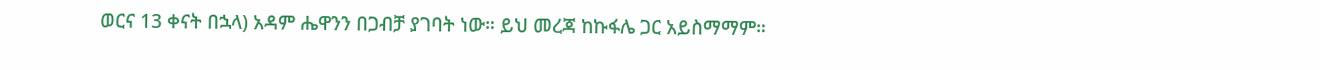ወርና 13 ቀናት በኋላ) አዳም ሔዋንን በጋብቻ ያገባት ነው። ይህ መረጃ ከኩፋሌ ጋር አይስማማም።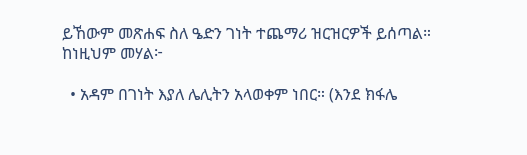ይኸውም መጽሐፍ ስለ ዔድን ገነት ተጨማሪ ዝርዝርዎች ይሰጣል። ከነዚህም መሃል፦

  • አዳም በገነት እያለ ሌሊትን አላወቀም ነበር። (እንደ ክፋሌ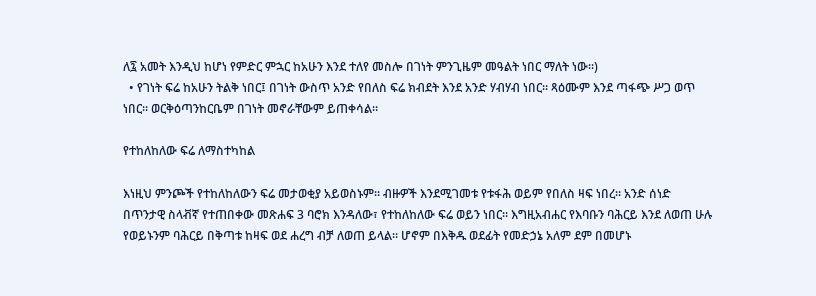ለ፯ አመት እንዲህ ከሆነ የምድር ምኋር ከአሁን እንደ ተለየ መስሎ በገነት ምንጊዜም መዓልት ነበር ማለት ነው።)
  • የገነት ፍሬ ከአሁን ትልቅ ነበር፤ በገነት ውስጥ አንድ የበለስ ፍሬ ክብደት እንደ አንድ ሃብሃብ ነበር። ጻዕሙም እንደ ጣፋጭ ሥጋ ወጥ ነበር። ወርቅዕጣንከርቤም በገነት መኖራቸውም ይጠቀሳል።

የተከለከለው ፍሬ ለማስተካከል

እነዚህ ምንጮች የተከለከለውን ፍሬ መታወቂያ አይወስኑም። ብዙዎች እንደሚገመቱ የቱፋሕ ወይም የበለስ ዛፍ ነበረ። አንድ ሰነድ በጥንታዊ ስላቭኛ የተጠበቀው መጽሐፍ 3 ባሮክ እንዳለው፣ የተከለከለው ፍሬ ወይን ነበር። እግዚአብሐር የእባቡን ባሕርይ እንደ ለወጠ ሁሉ የወይኑንም ባሕርይ በቅጣቱ ከዛፍ ወደ ሐረግ ብቻ ለወጠ ይላል። ሆኖም በእቅዱ ወደፊት የመድኃኔ አለም ደም በመሆኑ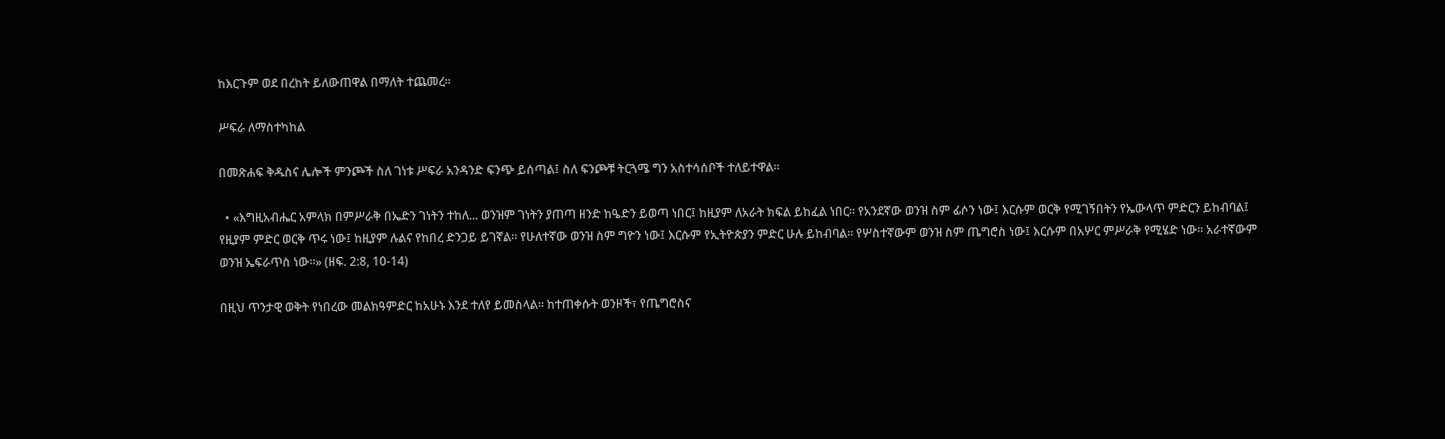ከእርጉም ወደ በረከት ይለውጠዋል በማለት ተጨመረ።

ሥፍራ ለማስተካከል

በመጽሐፍ ቅዱስና ሌሎች ምንጮች ስለ ገነቱ ሥፍራ አንዳንድ ፍንጭ ይሰጣል፤ ስለ ፍንጮቹ ትርጓሜ ግን አስተሳሰቦች ተለይተዋል።

  • «እግዚአብሔር አምላክ በምሥራቅ በኤድን ገነትን ተከለ... ወንዝም ገነትን ያጠጣ ዘንድ ከዔድን ይወጣ ነበር፤ ከዚያም ለአራት ክፍል ይከፈል ነበር። የአንደኛው ወንዝ ስም ፊሶን ነው፤ እርሱም ወርቅ የሚገኝበትን የኤውላጥ ምድርን ይከብባል፤ የዚያም ምድር ወርቅ ጥሩ ነው፤ ከዚያም ሉልና የከበረ ድንጋይ ይገኛል። የሁለተኛው ወንዝ ስም ግዮን ነው፤ እርሱም የኢትዮጵያን ምድር ሁሉ ይከብባል። የሦስተኛውም ወንዝ ስም ጤግሮስ ነው፤ እርሱም በአሦር ምሥራቅ የሚሄድ ነው። አራተኛውም ወንዝ ኤፍራጥስ ነው።» (ዘፍ. 2:8, 10-14)

በዚህ ጥንታዊ ወቅት የነበረው መልክዓምድር ከአሁኑ እንደ ተለየ ይመስላል። ከተጠቀሱት ወንዞች፣ የጤግሮስና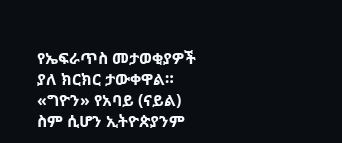የኤፍራጥስ መታወቂያዎች ያለ ክርክር ታውቀዋል። «ግዮን» የአባይ (ናይል) ስም ሲሆን ኢትዮጵያንም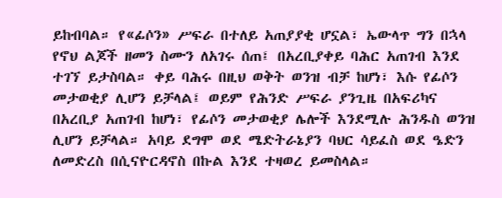ይከብባል። የ«ፊሶን» ሥፍራ በተለይ አጠያያቂ ሆኗል፣ ኤውላጥ ግን በኋላ የኖህ ልጆች ዘመን ስሙን ለአገሩ ሰጠ፤ በአረቢያቀይ ባሕር አጠገብ እንደ ተገኘ ይታስባል። ቀይ ባሕሩ በዚህ ወቅት ወንዝ ብቻ ከሆነ፣ እሱ የፊሶን መታወቂያ ሊሆን ይቻላል፤ ወይም የሕንድ ሥፍራ ያንጊዜ በአፍሪካና በአረቢያ አጠገብ ከሆነ፣ የፊሶን መታወቂያ ሌሎች እንደሚሉ ሕንዱስ ወንዝ ሊሆን ይቻላል። አባይ ደግሞ ወደ ሜድትራኔያን ባህር ሳይፈስ ወደ ዔድን ለመድረስ በሲናዮርዳኖስ በኩል እንደ ተዛወረ ይመስላል።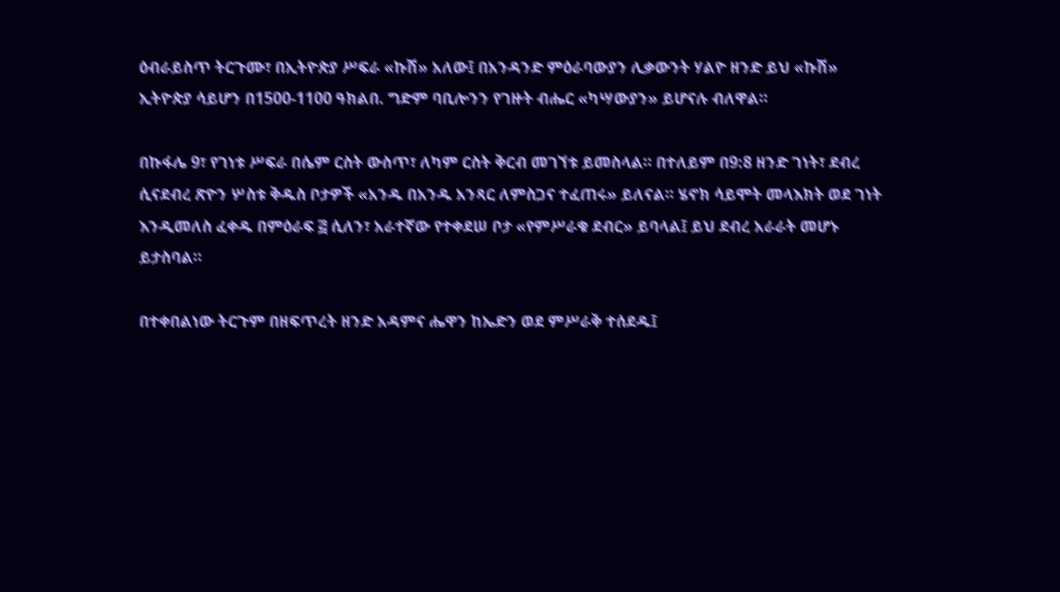ዕብራይስጥ ትርጉሙ፣ በኢትዮጵያ ሥፍራ «ኩሽ» አለው፤ በአንዳንድ ምዕራባውያን ሊቃውንት ሃልዮ ዘንድ ይህ «ኩሽ» ኢትዮጵያ ሳይሆን በ1500-1100 ዓክልበ. ግድም ባቢሎንን የገዙት ብሔር «ካሣውያን» ይሆናሉ ብለዋል።

በኩፋሌ 9፣ የገነቱ ሥፍራ በሴም ርስት ውስጥ፣ ለካም ርስት ቅርብ መገኘቱ ይመስላል። በተለይም በ9:8 ዘንድ ገነት፣ ደብረ ሲናደብረ ጽዮን ሦስቱ ቅዱስ ቦታዎች «አንዱ በአንዱ አንጻር ለምስጋና ተፈጠሩ» ይለናል። ሄኖክ ሳይሞት መላእክት ወደ ገነት እንዲመለስ ፈቀዱ በምዕራፍ ፭ ሲለን፣ አራተኛው የተቀደሠ ቦታ «የምሥራቁ ደብር» ይባላል፤ ይህ ደብረ አራራት መሆኑ ይታስባል።

በተቀበልነው ትርጉም በዘፍጥረት ዘንድ አዳምና ሔዋን ከኤድን ወደ ምሥራቅ ተሰደዱ፤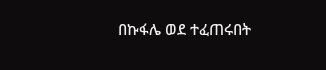በኩፋሌ ወደ ተፈጠሩበት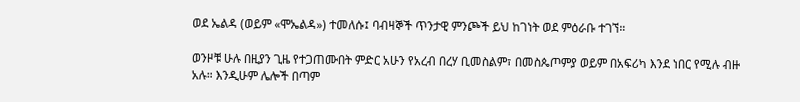ወደ ኤልዳ (ወይም «ሞኤልዳ») ተመለሱ፤ ባብዛኞች ጥንታዊ ምንጮች ይህ ከገነት ወደ ምዕራቡ ተገኘ።

ወንዞቹ ሁሉ በዚያን ጊዜ የተጋጠሙበት ምድር አሁን የአረብ በረሃ ቢመስልም፣ በመስጴጦምያ ወይም በአፍሪካ እንደ ነበር የሚሉ ብዙ አሉ። እንዲሁም ሌሎች በጣም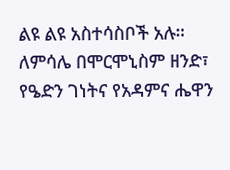ልዩ ልዩ አስተሳስቦች አሉ። ለምሳሌ በሞርሞኒስም ዘንድ፣ የዔድን ገነትና የአዳምና ሔዋን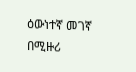ዕውነተኛ መገኛ በሚዙሪ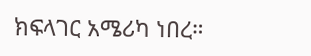ክፍላገር አሜሪካ ነበረ።